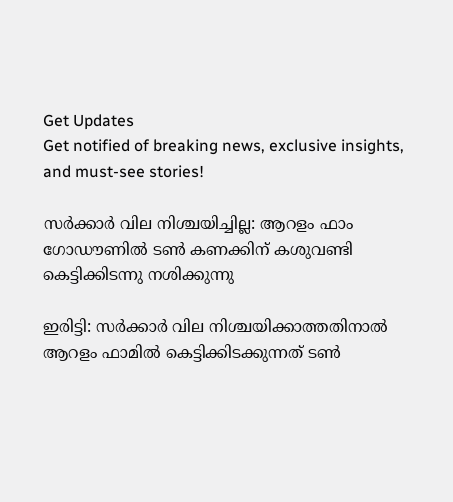Get Updates
Get notified of breaking news, exclusive insights, and must-see stories!

സർക്കാർ വില നിശ്ചയിച്ചില്ല: ആറളം ഫാം ഗോഡൗണിൽ ടൺ കണക്കിന് കശുവണ്ടി കെട്ടിക്കിടന്നു നശിക്കുന്നു

ഇരിട്ടി: സർക്കാർ വില നിശ്ചയിക്കാത്തതിനാൽ ആറളം ഫാമിൽ കെട്ടിക്കിടക്കുന്നത് ടൺ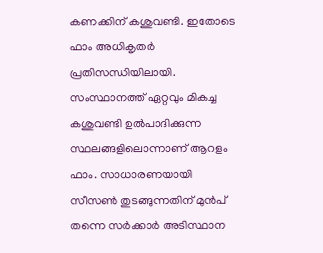കണക്കിന് കശുവണ്ടി. ഇതോടെ ഫാം അധികൃതർ പ്രതിസന്ധിയിലായി. സംസ്ഥാനത്ത് ഏറ്റവും മികച്ച കശുവണ്ടി ഉൽപാദിക്കുന്ന സ്ഥലങ്ങളിലൊന്നാണ് ആറളം ഫാം. സാധാരണയായി സീസൺ തുടങ്ങുന്നതിന് മുൻപ് തന്നെ സർക്കാർ അടിസ്ഥാന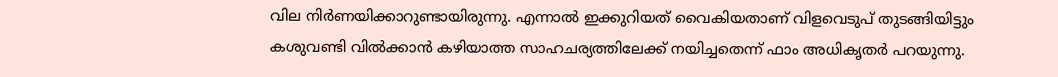വില നിർണയിക്കാറുണ്ടായിരുന്നു. എന്നാൽ ഇക്കുറിയത് വൈകിയതാണ് വിളവെടുപ് തുടങ്ങിയിട്ടും കശുവണ്ടി വിൽക്കാൻ കഴിയാത്ത സാഹചര്യത്തിലേക്ക് നയിച്ചതെന്ന് ഫാം അധികൃതർ പറയുന്നു.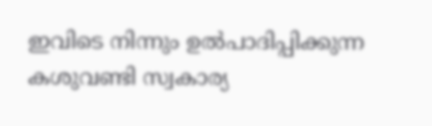ഇവിടെ നിന്നും ഉൽപാദിപ്പിക്കുന്ന കശുവണ്ടി സ്വകാര്യ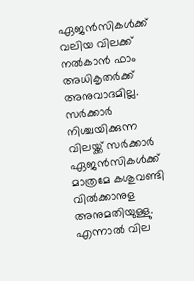ഏജൻസികൾക്ക് വലിയ വിലക്ക് നൽകാൻ ഫാം അധികൃതർക്ക് അനുവാദമില്ല. സർക്കാർ നിശ്ചയിക്കുന്ന വിലയ്ക്ക് സർക്കാർ ഏജൻസികൾക്ക് മാത്രമേ കശുവണ്ടി വിൽക്കാനുള അനുമതിയുള്ളു. എന്നാൽ വില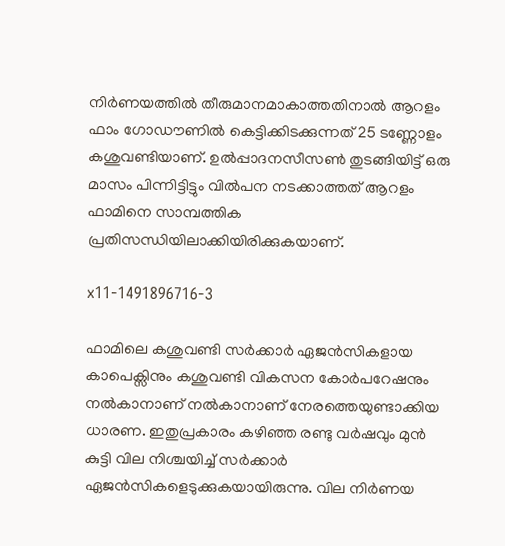നിർണയത്തിൽ തീരുമാനമാകാത്തതിനാൽ ആറളം ഫാം ഗോഡൗണിൽ കെട്ടിക്കിടക്കുന്നത് 25 ടണ്ണോളം കശുവണ്ടിയാണ്. ഉൽപ്പാദനസീസൺ തുടങ്ങിയിട്ട് ഒരു മാസം പിന്നിട്ടിട്ടും വിൽപന നടക്കാത്തത് ആറളം ഫാമിനെ സാമ്പത്തിക പ്രതിസന്ധിയിലാക്കിയിരിക്കുകയാണ്.

x11-1491896716-3

ഫാമിലെ കശുവണ്ടി സർക്കാർ ഏജൻസികളായ കാപെക്സിനും കശുവണ്ടി വികസന കോർപറേഷനും നൽകാനാണ് നൽകാനാണ് നേരത്തെയുണ്ടാക്കിയ ധാരണ. ഇതുപ്രകാരം കഴിഞ്ഞ രണ്ടു വർഷവും മുൻ കുട്ടി വില നിശ്ചയിച്ച് സർക്കാർ ഏജൻസികളെടുക്കുകയായിരുന്നു. വില നിർണയ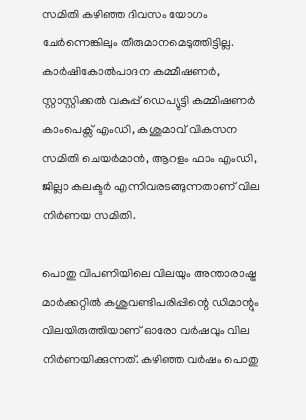സമിതി കഴിഞ്ഞ ദിവസം യോഗം ചേർന്നെങ്കിലും തീരുമാനമെടുത്തിട്ടില്ല. കാർഷികോൽപാദന കമ്മീഷണർ, സ്റ്റാസ്റ്റിക്കൽ വകുപ്പ് ഡെപ്യുട്ടി കമ്മിഷണർ കാംപെക്സ് എംഡി, കശുമാവ് വികസന സമിതി ചെയർമാൻ, ആറളം ഫാം എംഡി, ജില്ലാ കലക്ടർ എന്നിവരടങ്ങുന്നതാണ് വില നിർണയ സമിതി.

പൊതു വിപണിയിലെ വിലയും അന്താരാഷ്ട്ര മാർക്കറ്റിൽ കശുവണ്ടിപരിപ്പിന്റെ ഡിമാന്റും വിലയിരുത്തിയാണ് ഓരോ വർഷവും വില നിർണയിക്കുന്നത്. കഴിഞ്ഞ വർഷം പൊതു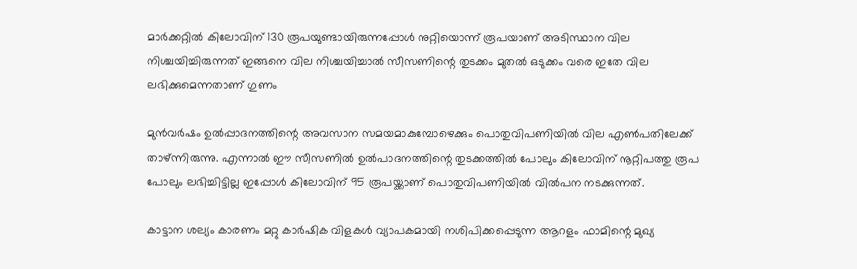മാർക്കറ്റിൽ കിലോവിന് 130 രൂപയുണ്ടായിരുന്നപ്പോൾ നുറ്റിയൊന്ന് രൂപയാണ് അടിസ്ഥാന വില നിശ്ചയിച്ചിരുന്നത് ഇങ്ങനെ വില നിശ്ചയിച്ചാൽ സീസണിന്റെ തുടക്കം മുതൽ ഒടുക്കം വരെ ഇതേ വില ലഭിക്കുമെന്നതാണ് ഗുണം

മുൻവർഷം ഉൽപ്പാദനത്തിന്റെ അവസാന സമയമാകുമ്പോഴെക്കും പൊതുവിപണിയിൽ വില എൺപതിലേക്ക് താഴ്ന്നിരുന്നു. എന്നാൽ ഈ സീസണിൽ ഉൽപാദനത്തിന്റെ തുടക്കത്തിൽ പോലും കിലോവിന് നൂറ്റിപത്തു രൂപ പോലും ലഭിച്ചിട്ടില്ല ഇപ്പോൾ കിലോവിന് 95 രൂപയ്ക്കാണ് പൊതുവിപണിയിൽ വിൽപന നടക്കുന്നത്.

കാട്ടാന ശല്യം കാരണം മറ്റു കാർഷിക വിളകൾ വ്യാപകമായി നശിപിക്കപ്പെടുന്ന ആറളം ഫാമിന്റെ മുഖ്യ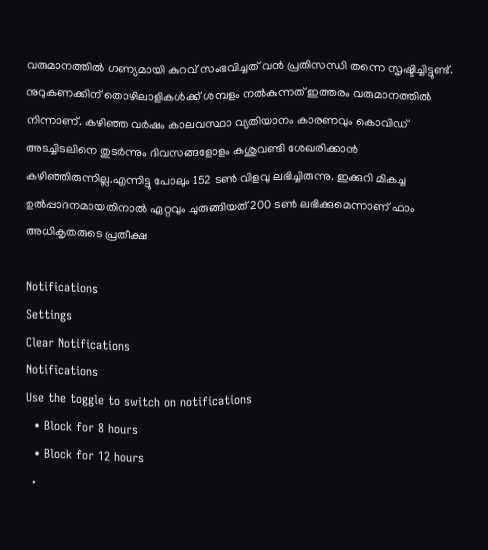വരുമാനത്തിൽ ഗണ്യമായി കുറവ് സംഭവിച്ചത് വൻ പ്രതിസന്ധി തന്നെ സൃഷ്ടിച്ചിട്ടുണ്ട്. നുറുകണക്കിന് തൊഴിലാളികൾക്ക് ശമ്പളം നൽകുന്നത് ഇത്തരം വരുമാനത്തിൽ നിന്നാണ്. കഴിഞ്ഞ വർഷം കാലവസ്ഥാ വ്യതിയാനം കാരണവും കൊവിഡ് അടച്ചിടലിനെ തുടർന്നും ദിവസങ്ങളോളം കശുവണ്ടി ശേഖരിക്കാൻ കഴിഞ്ഞിരുന്നില്ല.എന്നിട്ടു പോലും 152 ടൺ വിളവു ലഭിച്ചിരുന്നു. ഇക്കുറി മികച്ച ഉൽപ്പാദനമായതിനാൽ ഏറ്റവും ചുരുങ്ങിയത് 200 ടൺ ലഭിക്കുമെന്നാണ് ഫാം അധികൃതരുടെ പ്രതീക്ഷ

Notifications
Settings
Clear Notifications
Notifications
Use the toggle to switch on notifications
  • Block for 8 hours
  • Block for 12 hours
  •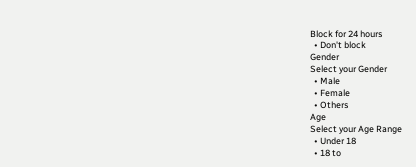Block for 24 hours
  • Don't block
Gender
Select your Gender
  • Male
  • Female
  • Others
Age
Select your Age Range
  • Under 18
  • 18 to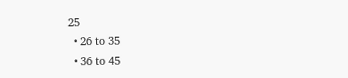25
  • 26 to 35
  • 36 to 45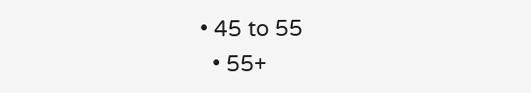• 45 to 55
  • 55+